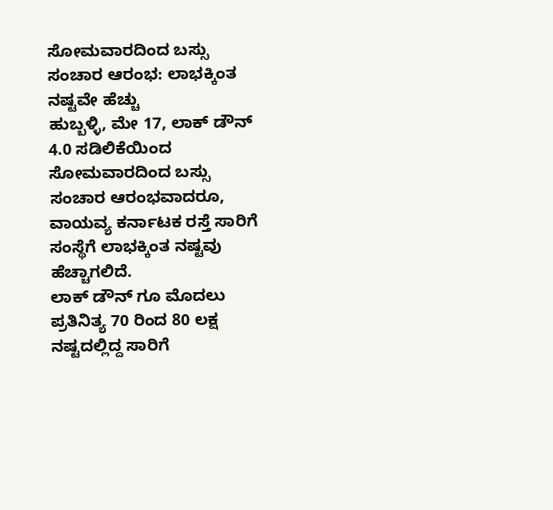ಸೋಮವಾರದಿಂದ ಬಸ್ಸು ಸಂಚಾರ ಆರಂಭ: ಲಾಭಕ್ಕಿಂತ ನಷ್ಟವೇ ಹೆಚ್ಚು
ಹುಬ್ಬಳ್ಳಿ, ಮೇ 17, ಲಾಕ್ ಡೌನ್ 4.0 ಸಡಿಲಿಕೆಯಿಂದ ಸೋಮವಾರದಿಂದ ಬಸ್ಸು ಸಂಚಾರ ಆರಂಭವಾದರೂ, ವಾಯವ್ಯ ಕರ್ನಾಟಕ ರಸ್ತೆ ಸಾರಿಗೆ ಸಂಸ್ಥೆಗೆ ಲಾಭಕ್ಕಿಂತ ನಷ್ಟವು ಹೆಚ್ಚಾಗಲಿದೆ.
ಲಾಕ್ ಡೌನ್ ಗೂ ಮೊದಲು ಪ್ರತಿನಿತ್ಯ 70 ರಿಂದ 80 ಲಕ್ಷ ನಷ್ಟದಲ್ಲಿದ್ದ ಸಾರಿಗೆ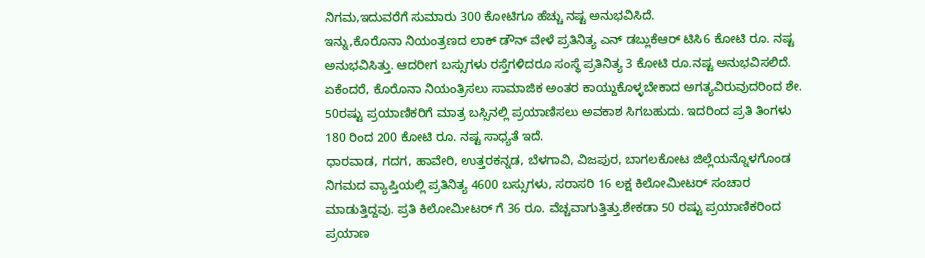ನಿಗಮ,ಇದುವರೆಗೆ ಸುಮಾರು 300 ಕೋಟಿಗೂ ಹೆಚ್ಚು ನಷ್ಟ ಅನುಭವಿಸಿದೆ.
ಇನ್ನು,ಕೊರೊನಾ ನಿಯಂತ್ರಣದ ಲಾಕ್ ಡೌನ್ ವೇಳೆ ಪ್ರತಿನಿತ್ಯ ಎನ್ ಡಬ್ಲುಕೆಆರ್ ಟಿಸಿ6 ಕೋಟಿ ರೂ. ನಷ್ಟ ಅನುಭವಿಸಿತ್ತು. ಆದರೀಗ ಬಸ್ಸುಗಳು ರಸ್ತೆಗಳಿದರೂ ಸಂಸ್ಥೆ ಪ್ರತಿನಿತ್ಯ 3 ಕೋಟಿ ರೂ.ನಷ್ಟ ಅನುಭವಿಸಲಿದೆ. ಏಕೆಂದರೆ, ಕೊರೊನಾ ನಿಯಂತ್ರಿಸಲು ಸಾಮಾಜಿಕ ಅಂತರ ಕಾಯ್ದುಕೊಳ್ಳಬೇಕಾದ ಅಗತ್ಯವಿರುವುದರಿಂದ ಶೇ. 50ರಷ್ಟು ಪ್ರಯಾಣಿಕರಿಗೆ ಮಾತ್ರ ಬಸ್ಸಿನಲ್ಲಿ ಪ್ರಯಾಣಿಸಲು ಅವಕಾಶ ಸಿಗಬಹುದು. ಇದರಿಂದ ಪ್ರತಿ ತಿಂಗಳು 180 ರಿಂದ 200 ಕೋಟಿ ರೂ. ನಷ್ಟ ಸಾಧ್ಯತೆ ಇದೆ.
ಧಾರವಾಡ, ಗದಗ, ಹಾವೇರಿ, ಉತ್ತರಕನ್ನಡ, ಬೆಳಗಾವಿ, ವಿಜಪುರ, ಬಾಗಲಕೋಟ ಜಿಲ್ಲೆಯನ್ನೊಳಗೊಂಡ ನಿಗಮದ ವ್ಯಾಪ್ತಿಯಲ್ಲಿ ಪ್ರತಿನಿತ್ಯ 4600 ಬಸ್ಸುಗಳು, ಸರಾಸರಿ 16 ಲಕ್ಷ ಕಿಲೋಮೀಟರ್ ಸಂಚಾರ ಮಾಡುತ್ತಿದ್ದವು. ಪ್ರತಿ ಕಿಲೋಮೀಟರ್ ಗೆ 36 ರೂ. ವೆಚ್ಚವಾಗುತ್ತಿತ್ತು.ಶೇಕಡಾ 50 ರಷ್ಟು ಪ್ರಯಾಣಿಕರಿಂದ ಪ್ರಯಾಣ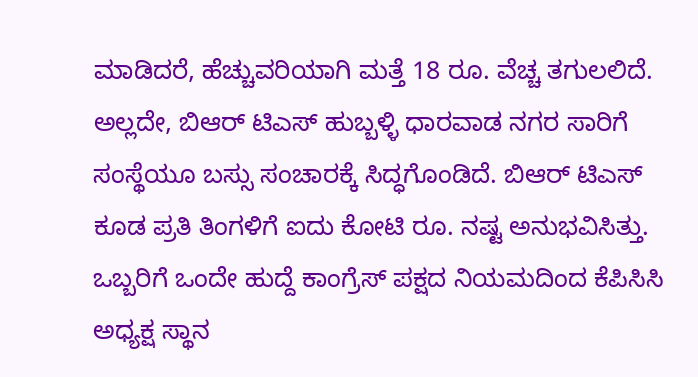ಮಾಡಿದರೆ, ಹೆಚ್ಚುವರಿಯಾಗಿ ಮತ್ತೆ 18 ರೂ. ವೆಚ್ಚ ತಗುಲಲಿದೆ. ಅಲ್ಲದೇ, ಬಿಆರ್ ಟಿಎಸ್ ಹುಬ್ಬಳ್ಳಿ ಧಾರವಾಡ ನಗರ ಸಾರಿಗೆ ಸಂಸ್ಥೆಯೂ ಬಸ್ಸು ಸಂಚಾರಕ್ಕೆ ಸಿದ್ಧಗೊಂಡಿದೆ. ಬಿಆರ್ ಟಿಎಸ್ ಕೂಡ ಪ್ರತಿ ತಿಂಗಳಿಗೆ ಐದು ಕೋಟಿ ರೂ. ನಷ್ಟ ಅನುಭವಿಸಿತ್ತು.
ಒಬ್ಬರಿಗೆ ಒಂದೇ ಹುದ್ದೆ ಕಾಂಗ್ರೆಸ್ ಪಕ್ಷದ ನಿಯಮದಿಂದ ಕೆಪಿಸಿಸಿ ಅಧ್ಯಕ್ಷ ಸ್ಥಾನ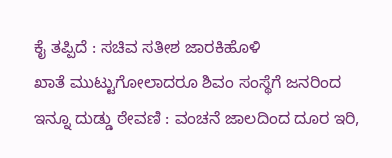ಕೈ ತಪ್ಪಿದೆ : ಸಚಿವ ಸತೀಶ ಜಾರಕಿಹೊಳಿ
ಖಾತೆ ಮುಟ್ಟುಗೋಲಾದರೂ ಶಿವಂ ಸಂಸ್ಥೆಗೆ ಜನರಿಂದ ಇನ್ನೂ ದುಡ್ಡು ಠೇವಣಿ : ವಂಚನೆ ಜಾಲದಿಂದ ದೂರ ಇರಿ,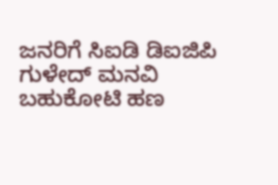ಜನರಿಗೆ ಸಿಐಡಿ ಡಿಐಜಿಪಿ ಗುಳೇದ್ ಮನವಿ
ಬಹುಕೋಟಿ ಹಣ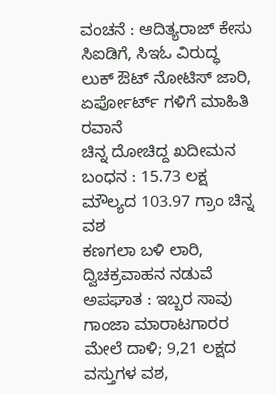ವಂಚನೆ : ಆದಿತ್ಯರಾಜ್ ಕೇಸು ಸಿಐಡಿಗೆ, ಸಿಇಓ ವಿರುದ್ಧ ಲುಕ್ ಔಟ್ ನೋಟಿಸ್ ಜಾರಿ, ಏರ್ಪೋರ್ಟ್ ಗಳಿಗೆ ಮಾಹಿತಿ ರವಾನೆ
ಚಿನ್ನ ದೋಚಿದ್ದ ಖದೀಮನ ಬಂಧನ : 15.73 ಲಕ್ಷ ಮೌಲ್ಯದ 103.97 ಗ್ರಾಂ ಚಿನ್ನ ವಶ
ಕಣಗಲಾ ಬಳಿ ಲಾರಿ, ದ್ವಿಚಕ್ರವಾಹನ ನಡುವೆ ಅಪಘಾತ : ಇಬ್ಬರ ಸಾವು
ಗಾಂಜಾ ಮಾರಾಟಗಾರರ ಮೇಲೆ ದಾಳಿ; 9,21 ಲಕ್ಷದ ವಸ್ತುಗಳ ವಶ,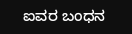ಐವರ ಬಂಧನ